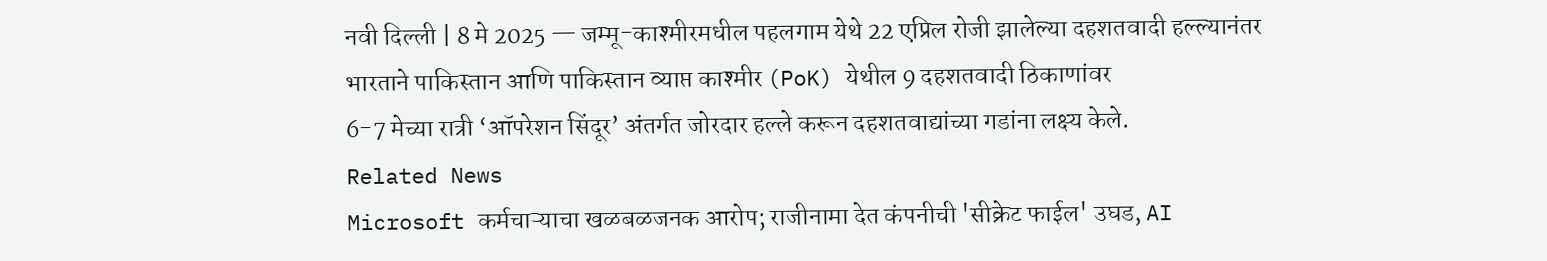नवी दिल्ली | 8 मे 2025 — जम्मू-काश्मीरमधील पहलगाम येथे 22 एप्रिल रोजी झालेल्या दहशतवादी हल्ल्यानंतर
भारताने पाकिस्तान आणि पाकिस्तान व्याप्त काश्मीर (PoK) येथील 9 दहशतवादी ठिकाणांवर
6-7 मेच्या रात्री ‘ऑपरेशन सिंदूर’ अंतर्गत जोरदार हल्ले करून दहशतवाद्यांच्या गडांना लक्ष्य केले.
Related News
Microsoft कर्मचाऱ्याचा खळबळजनक आरोप; राजीनामा देत कंपनीची 'सीक्रेट फाईल' उघड, AI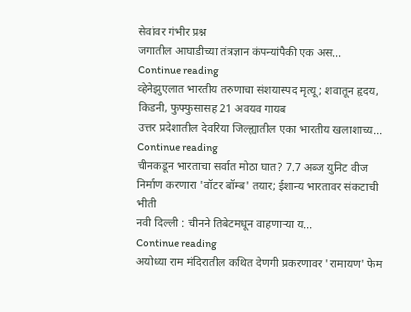सेवांवर गंभीर प्रश्न
जगातील आघाडीच्या तंत्रज्ञान कंपन्यांपैकी एक अस...
Continue reading
व्हेनेझुएलात भारतीय तरुणाचा संशयास्पद मृत्यू; शवातून हृदय, किडनी, फुफ्फुसासह 21 अवयव गायब
उत्तर प्रदेशातील देवरिया जिल्ह्यातील एका भारतीय खलाशाच्य...
Continue reading
चीनकडून भारताचा सर्वात मोठा घात? 7.7 अब्ज युनिट वीज निर्माण करणारा 'वॉटर बॉम्ब' तयार; ईशान्य भारतावर संकटाची भीती
नवी दिल्ली : चीनने तिबेटमधून वाहणाऱ्या य...
Continue reading
अयोध्या राम मंदिरातील कथित देणगी प्रकरणावर 'रामायण' फेम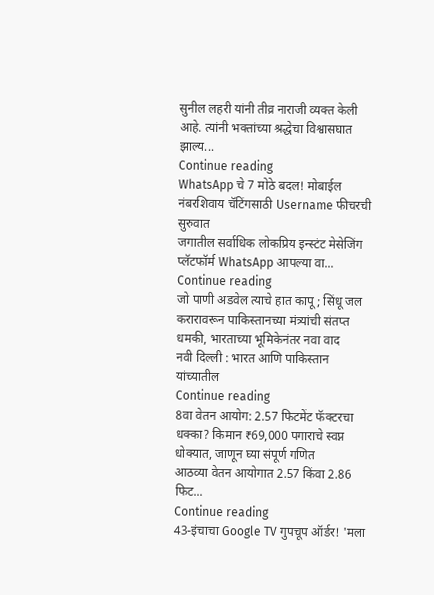सुनील लहरी यांनी तीव्र नाराजी व्यक्त केली आहे. त्यांनी भक्तांच्या श्रद्धेचा विश्वासघात झाल्य...
Continue reading
WhatsApp चे 7 मोठे बदल! मोबाईल नंबरशिवाय चॅटिंगसाठी Username फीचरची सुरुवात
जगातील सर्वाधिक लोकप्रिय इन्स्टंट मेसेजिंग प्लॅटफॉर्म WhatsApp आपल्या वा...
Continue reading
जो पाणी अडवेल त्याचे हात कापू; सिंधू जल करारावरून पाकिस्तानच्या मंत्र्यांची संतप्त धमकी, भारताच्या भूमिकेनंतर नवा वाद
नवी दिल्ली : भारत आणि पाकिस्तान यांच्यातील
Continue reading
8वा वेतन आयोग: 2.57 फिटमेंट फॅक्टरचा धक्का? किमान ₹69,000 पगाराचे स्वप्न धोक्यात, जाणून घ्या संपूर्ण गणित
आठव्या वेतन आयोगात 2.57 किंवा 2.86 फिट...
Continue reading
43-इंचाचा Google TV गुपचूप ऑर्डर! 'मला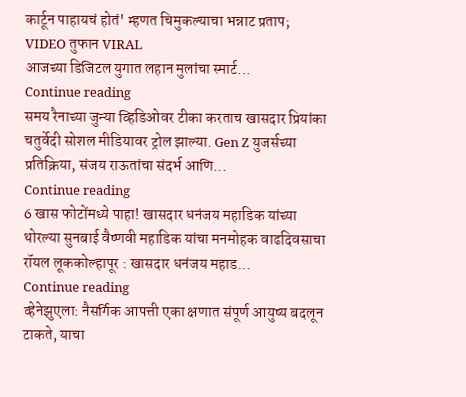कार्टून पाहायचं होतं' म्हणत चिमुकल्याचा भन्नाट प्रताप; VIDEO तुफान VIRAL
आजच्या डिजिटल युगात लहान मुलांचा स्मार्ट...
Continue reading
समय रैनाच्या जुन्या व्हिडिओवर टीका करताच खासदार प्रियांका चतुर्वेदी सोशल मीडियावर ट्रोल झाल्या. Gen Z युजर्सच्या प्रतिक्रिया, संजय राऊतांचा संदर्भ आणि...
Continue reading
6 खास फोटोंमध्ये पाहा! खासदार धनंजय महाडिक यांच्या थोरल्या सुनबाई वैष्णवी महाडिक यांचा मनमोहक वाढदिवसाचा रॉयल लूककोल्हापूर : खासदार धनंजय महाड...
Continue reading
व्हेनेझुएला: नैसर्गिक आपत्ती एका क्षणात संपूर्ण आयुष्य बदलून टाकते, याचा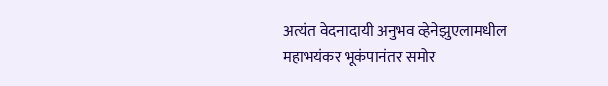अत्यंत वेदनादायी अनुभव व्हेनेझुएलामधील महाभयंकर भूकंपानंतर समोर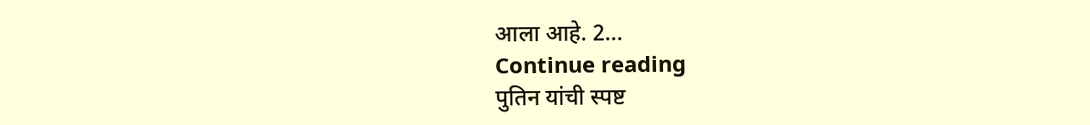आला आहे. 2...
Continue reading
पुतिन यांची स्पष्ट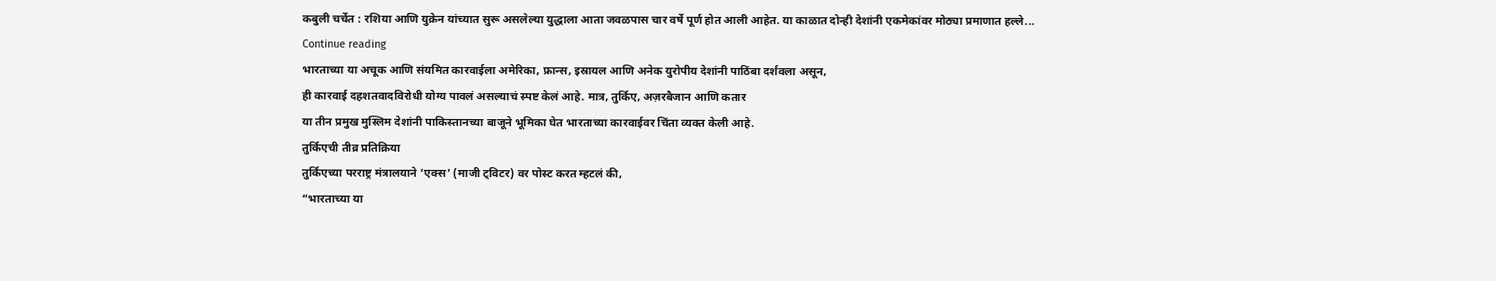कबुली चर्चेत : रशिया आणि युक्रेन यांच्यात सुरू असलेल्या युद्धाला आता जवळपास चार वर्षे पूर्ण होत आली आहेत. या काळात दोन्ही देशांनी एकमेकांवर मोठ्या प्रमाणात हल्ले...
Continue reading
भारताच्या या अचूक आणि संयमित कारवाईला अमेरिका, फ्रान्स, इस्रायल आणि अनेक युरोपीय देशांनी पाठिंबा दर्शवला असून,
ही कारवाई दहशतवादविरोधी योग्य पावलं असल्याचं स्पष्ट केलं आहे. मात्र, तुर्किए, अज़रबैजान आणि कतार
या तीन प्रमुख मुस्लिम देशांनी पाकिस्तानच्या बाजूने भूमिका घेत भारताच्या कारवाईवर चिंता व्यक्त केली आहे.
तुर्किएची तीव्र प्रतिक्रिया
तुर्किएच्या परराष्ट्र मंत्रालयाने ‘एक्स’ (माजी ट्विटर) वर पोस्ट करत म्हटलं की,
“भारताच्या या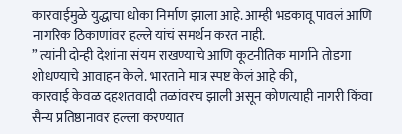कारवाईमुळे युद्धाचा धोका निर्माण झाला आहे. आम्ही भडकावू पावलं आणि नागरिक ठिकाणांवर हल्ले यांचं समर्थन करत नाही.
” त्यांनी दोन्ही देशांना संयम राखण्याचे आणि कूटनीतिक मार्गाने तोडगा शोधण्याचे आवाहन केले. भारताने मात्र स्पष्ट केलं आहे की,
कारवाई केवळ दहशतवादी तळांवरच झाली असून कोणत्याही नागरी किंवा सैन्य प्रतिष्ठानावर हल्ला करण्यात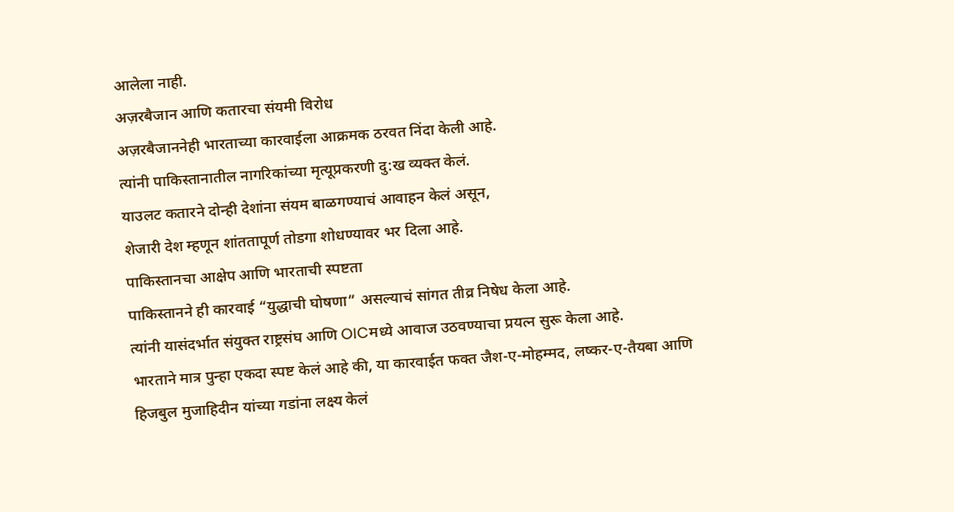आलेला नाही.
अज़रबैजान आणि कतारचा संयमी विरोध
अज़रबैजाननेही भारताच्या कारवाईला आक्रमक ठरवत निंदा केली आहे.
त्यांनी पाकिस्तानातील नागरिकांच्या मृत्यूप्रकरणी दु:ख व्यक्त केलं.
याउलट कतारने दोन्ही देशांना संयम बाळगण्याचं आवाहन केलं असून,
शेजारी देश म्हणून शांततापूर्ण तोडगा शोधण्यावर भर दिला आहे.
पाकिस्तानचा आक्षेप आणि भारताची स्पष्टता
पाकिस्तानने ही कारवाई “युद्धाची घोषणा” असल्याचं सांगत तीव्र निषेध केला आहे.
त्यांनी यासंदर्भात संयुक्त राष्ट्रसंघ आणि OICमध्ये आवाज उठवण्याचा प्रयत्न सुरू केला आहे.
भारताने मात्र पुन्हा एकदा स्पष्ट केलं आहे की, या कारवाईत फक्त जैश-ए-मोहम्मद, लष्कर-ए-तैयबा आणि
हिजबुल मुजाहिदीन यांच्या गडांना लक्ष्य केलं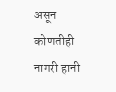असून कोणतीही नागरी हानी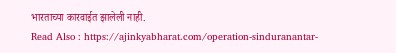भारताच्या कारवाईत झालेली नाही.
Read Also : https://ajinkyabharat.com/operation-sinduranantar-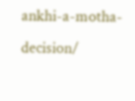ankhi-a-motha-decision/